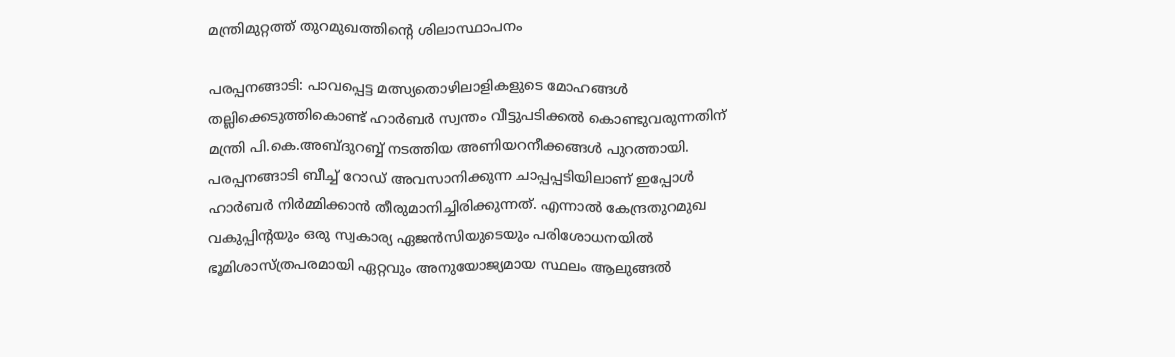മന്ത്രിമുറ്റത്ത് തുറമുഖത്തിന്റെ ശിലാസ്ഥാപനം

പരപ്പനങ്ങാടി: പാവപ്പെട്ട മത്സ്യതൊഴിലാളികളുടെ മോഹങ്ങള്‍ തല്ലിക്കെടുത്തികൊണ്ട് ഹാര്‍ബര്‍ സ്വന്തം വീട്ടുപടിക്കല്‍ കൊണ്ടുവരുന്നതിന് മന്ത്രി പി.കെ.അബ്ദുറബ്ബ് നടത്തിയ അണിയറനീക്കങ്ങള്‍ പുറത്തായി. പരപ്പനങ്ങാടി ബീച്ച് റോഡ് അവസാനിക്കുന്ന ചാപ്പപ്പടിയിലാണ് ഇപ്പോള്‍ ഹാര്‍ബര്‍ നിര്‍മ്മിക്കാന്‍ തീരുമാനിച്ചിരിക്കുന്നത്. എന്നാല്‍ കേന്ദ്രതുറമുഖ വകുപ്പിന്റയും ഒരു സ്വകാര്യ ഏജന്‍സിയുടെയും പരിശോധനയില്‍ ഭൂമിശാസ്ത്രപരമായി ഏറ്റവും അനുയോജ്യമായ സ്ഥലം ആലുങ്ങല്‍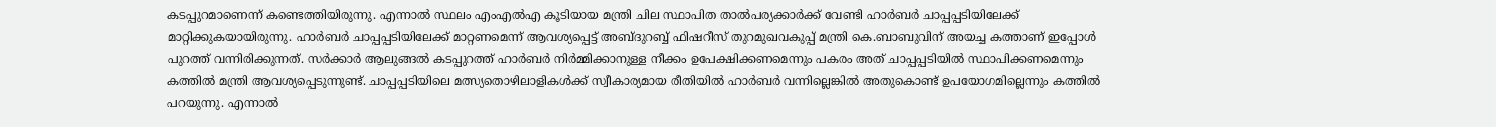കടപ്പുറമാണെന്ന് കണ്ടെത്തിയിരുന്നു. എന്നാല്‍ സ്ഥലം എംഎല്‍എ കൂടിയായ മന്ത്രി ചില സ്ഥാപിത താല്‍പര്യക്കാര്‍ക്ക് വേണ്ടി ഹാര്‍ബര്‍ ചാപ്പപ്പടിയിലേക്ക് മാറ്റിക്കുകയായിരുന്നു. ഹാര്‍ബര്‍ ചാപ്പപ്പടിയിലേക്ക് മാറ്റണമെന്ന് ആവശ്യപ്പെട്ട് അബ്ദുറബ്ബ് ഫിഷറീസ് തുറമുഖവകുപ്പ് മന്ത്രി കെ.ബാബുവിന് അയച്ച കത്താണ് ഇപ്പോള്‍ പുറത്ത് വന്നിരിക്കുന്നത്. സര്‍ക്കാര്‍ ആലുങ്ങല്‍ കടപ്പുറത്ത് ഹാര്‍ബര്‍ നിര്‍മ്മിക്കാനുള്ള നീക്കം ഉപേക്ഷിക്കണമെന്നും പകരം അത് ചാപ്പപ്പടിയില്‍ സ്ഥാപിക്കണമെന്നും കത്തില്‍ മന്ത്രി ആവശ്യപ്പെടുന്നുണ്ട്. ചാപ്പപ്പടിയിലെ മത്സ്യതൊഴിലാളികള്‍ക്ക് സ്വീകാര്യമായ രീതിയില്‍ ഹാര്‍ബര്‍ വന്നില്ലെങ്കില്‍ അതുകൊണ്ട് ഉപയോഗമില്ലെന്നും കത്തില്‍ പറയുന്നു. എന്നാല്‍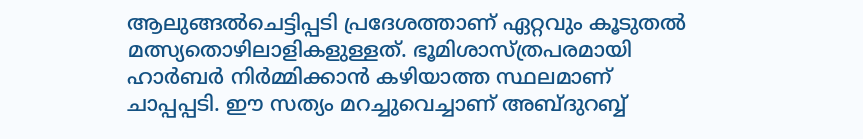ആലുങ്ങല്‍ചെട്ടിപ്പടി പ്രദേശത്താണ് ഏറ്റവും കൂടുതല്‍ മത്സ്യതൊഴിലാളികളുള്ളത്. ഭൂമിശാസ്ത്രപരമായി ഹാര്‍ബര്‍ നിര്‍മ്മിക്കാന്‍ കഴിയാത്ത സ്ഥലമാണ് ചാപ്പപ്പടി. ഈ സത്യം മറച്ചുവെച്ചാണ് അബ്ദുറബ്ബ്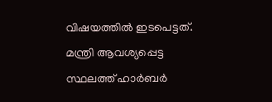വിഷയത്തില്‍ ഇടപെട്ടത്. മന്ത്രി ആവശ്യപ്പെട്ട സ്ഥലത്ത് ഹാര്‍ബര്‍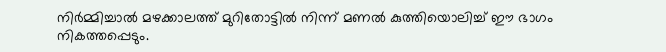നിര്‍മ്മിച്ചാല്‍ മഴക്കാലത്ത് മുറിതോട്ടില്‍ നിന്ന് മണല്‍ കുത്തിയൊലിച്ച് ഈ ഭാഗം നികത്തപ്പെടും.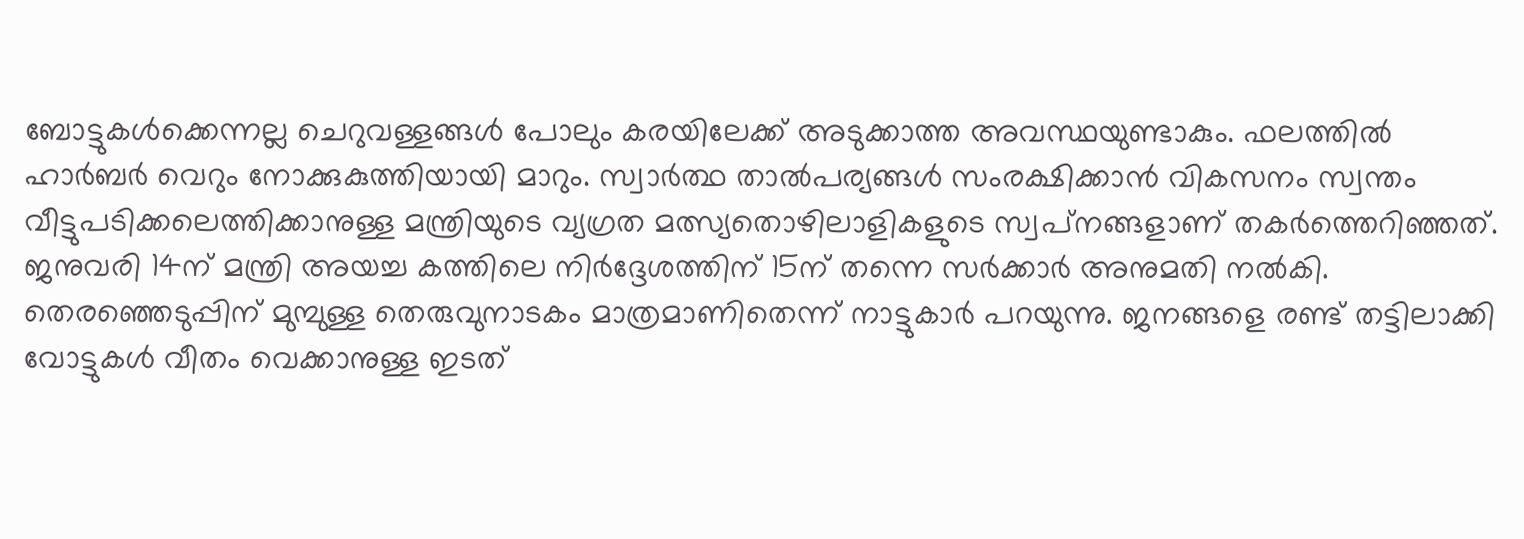ബോട്ടുകള്‍ക്കെന്നല്ല ചെറുവള്ളങ്ങള്‍ പോലും കരയിലേക്ക് അടുക്കാത്ത അവസ്ഥയുണ്ടാകും. ഫലത്തില്‍ ഹാര്‍ബര്‍ വെറും നോക്കുകുത്തിയായി മാറും. സ്വാര്‍ത്ഥ താല്‍പര്യങ്ങള്‍ സംരക്ഷിക്കാന്‍ വികസനം സ്വന്തം വീട്ടുപടിക്കലെത്തിക്കാനുള്ള മന്ത്രിയുടെ വ്യഗ്രത മത്സ്യതൊഴിലാളികളുടെ സ്വപ്‌നങ്ങളാണ് തകര്‍ത്തെറിഞ്ഞത്.
ജനുവരി 14ന് മന്ത്രി അയച്ച കത്തിലെ നിര്‍ദ്ദേശത്തിന് 15ന് തന്നെ സര്‍ക്കാര്‍ അനുമതി നല്‍കി. തെരഞ്ഞെടുപ്പിന് മുമ്പുള്ള തെരുവുനാടകം മാത്രമാണിതെന്ന് നാട്ടുകാര്‍ പറയുന്നു. ജനങ്ങളെ രണ്ട് തട്ടിലാക്കി വോട്ടുകള്‍ വീതം വെക്കാനുള്ള ഇടത്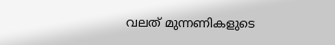വലത് മുന്നണികളുടെ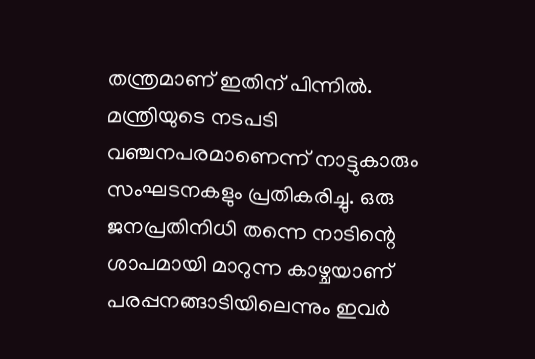തന്ത്രമാണ് ഇതിന് പിന്നില്‍. മന്ത്രിയുടെ നടപടി വഞ്ചനപരമാണെന്ന് നാട്ടുകാരും സംഘടനകളും പ്രതികരിച്ചു. ഒരു ജനപ്രതിനിധി തന്നെ നാടിന്റെ ശാപമായി മാറുന്ന കാഴ്ചയാണ് പരപ്പനങ്ങാടിയിലെന്നും ഇവര്‍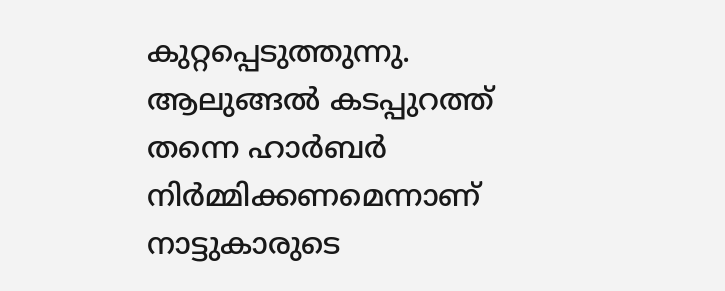കുറ്റപ്പെടുത്തുന്നു. ആലുങ്ങല്‍ കടപ്പുറത്ത് തന്നെ ഹാര്‍ബര്‍ നിര്‍മ്മിക്കണമെന്നാണ് നാട്ടുകാരുടെ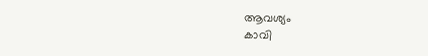ആവശ്യം
കാവി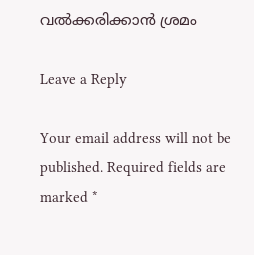വല്‍ക്കരിക്കാന്‍ ശ്രമം

Leave a Reply

Your email address will not be published. Required fields are marked *